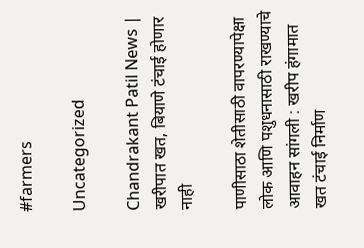#farmers

Uncategorized

Chandrakant Patil News | खरीपात खत, बियाणे टंचाई होणार नाही

पाणीसाठा शेतीसाठी वापरण्यापेक्षा लोक आणि पशुधनासाठी राखण्याचे आवाहन सांगली : खरीप हंगामात खत टंचाई निर्माण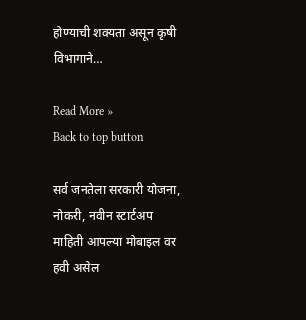होण्याची शक्यता असून कृषी विभागाने…

Read More »
Back to top button

सर्व जनतेला सरकारी योजना, नोकरी, नवीन स्टार्टअप माहिती आपल्या मोबाइल वर हवी असेल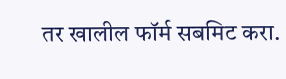तर खालील फॉर्म सबमिट करा.